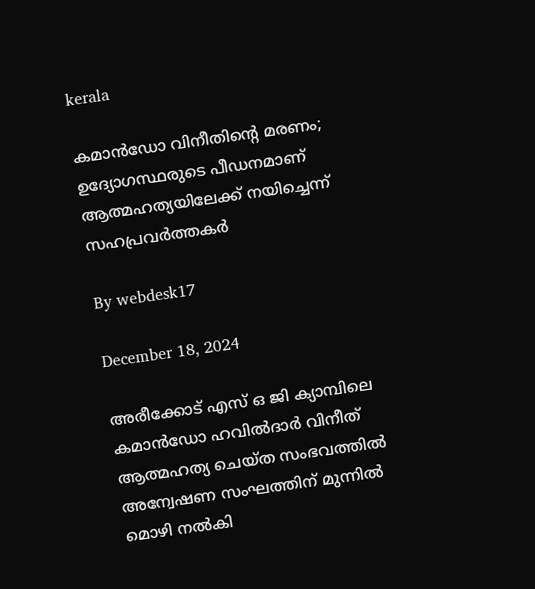kerala

കമാന്‍ഡോ വിനീതിന്റെ മരണം; ഉദ്യോഗസ്ഥരുടെ പീഡനമാണ് ആത്മഹത്യയിലേക്ക് നയിച്ചെന്ന് സഹപ്രവര്‍ത്തകര്‍

By webdesk17

December 18, 2024

അരീക്കോട് എസ് ഒ ജി ക്യാമ്പിലെ കമാന്‍ഡോ ഹവില്‍ദാര്‍ വിനീത് ആത്മഹത്യ ചെയ്ത സംഭവത്തില്‍ അന്വേഷണ സംഘത്തിന് മുന്നില്‍ മൊഴി നല്‍കി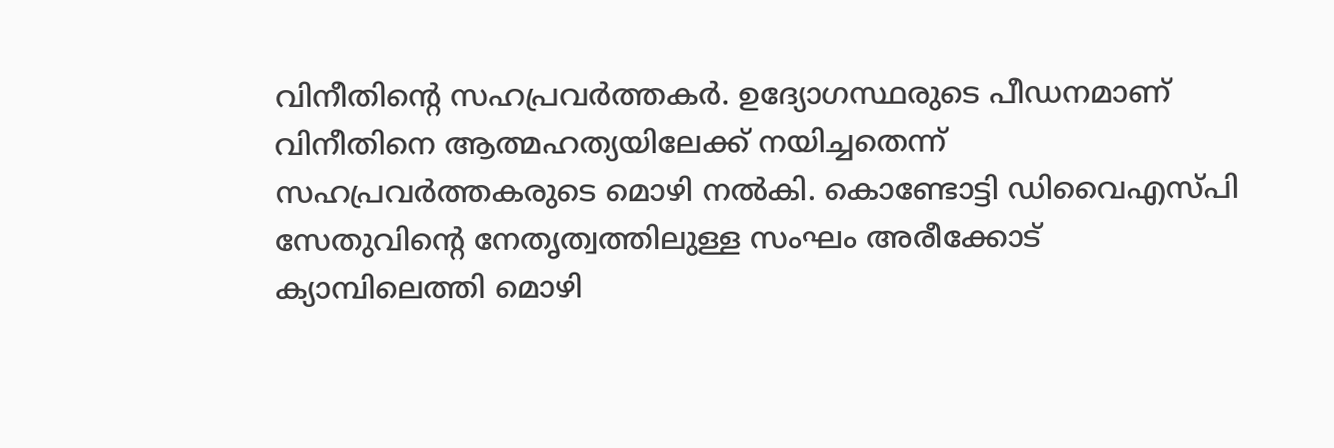വിനീതിന്റെ സഹപ്രവര്‍ത്തകര്‍. ഉദ്യോഗസ്ഥരുടെ പീഡനമാണ് വിനീതിനെ ആത്മഹത്യയിലേക്ക് നയിച്ചതെന്ന് സഹപ്രവര്‍ത്തകരുടെ മൊഴി നല്‍കി. കൊണ്ടോട്ടി ഡിവൈഎസ്പി സേതുവിന്റെ നേതൃത്വത്തിലുള്ള സംഘം അരീക്കോട് ക്യാമ്പിലെത്തി മൊഴി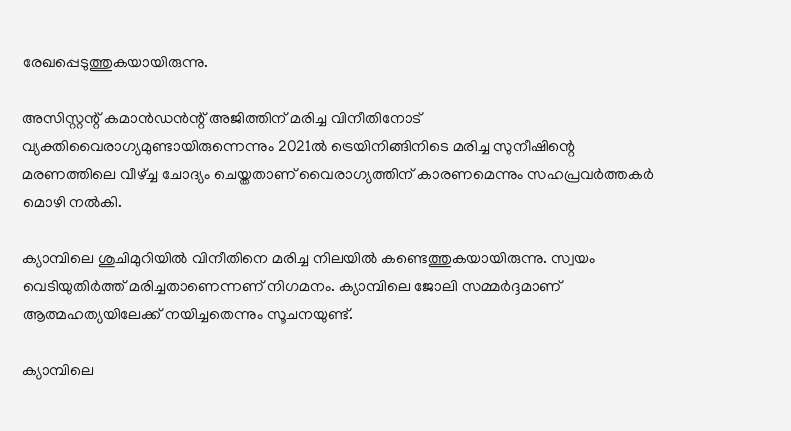രേഖപ്പെടുത്തുകയായിരുന്നു.

അസിസ്റ്റന്റ് കമാന്‍ഡന്‍ന്റ് അജിത്തിന് മരിച്ച വിനീതിനോട് വ്യക്തിവൈരാഗ്യമുണ്ടായിരുന്നെന്നും 2021ല്‍ ട്രെയിനിങ്ങിനിടെ മരിച്ച സുനീഷിന്റെ മരണത്തിലെ വീഴ്ച്ച ചോദ്യം ചെയ്തതാണ് വൈരാഗ്യത്തിന് കാരണമെന്നും സഹപ്രവര്‍ത്തകര്‍ മൊഴി നല്‍കി.

ക്യാമ്പിലെ ശുചിമുറിയില്‍ വിനീതിനെ മരിച്ച നിലയില്‍ കണ്ടെത്തുകയായിരുന്നു. സ്വയം വെടിയുതിര്‍ത്ത് മരിച്ചതാണെന്നണ് നിഗമനം. ക്യാമ്പിലെ ജോലി സമ്മര്‍ദ്ദമാണ് ആത്മഹത്യയിലേക്ക് നയിച്ചതെന്നും സൂചനയുണ്ട്.

ക്യാമ്പിലെ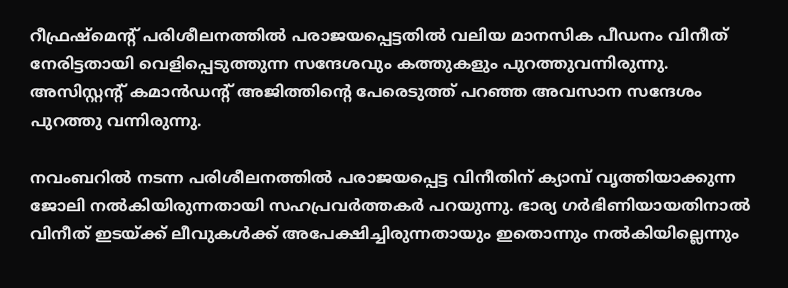റീഫ്രഷ്‌മെന്റ് പരിശീലനത്തില്‍ പരാജയപ്പെട്ടതില്‍ വലിയ മാനസിക പീഡനം വിനീത് നേരിട്ടതായി വെളിപ്പെടുത്തുന്ന സന്ദേശവും കത്തുകളും പുറത്തുവന്നിരുന്നു. അസിസ്റ്റന്റ് കമാന്‍ഡന്റ് അജിത്തിന്റെ പേരെടുത്ത് പറഞ്ഞ അവസാന സന്ദേശം പുറത്തു വന്നിരുന്നു.

നവംബറില്‍ നടന്ന പരിശീലനത്തില്‍ പരാജയപ്പെട്ട വിനീതിന് ക്യാമ്പ് വൃത്തിയാക്കുന്ന ജോലി നല്‍കിയിരുന്നതായി സഹപ്രവര്‍ത്തകര്‍ പറയുന്നു. ഭാര്യ ഗര്‍ഭിണിയായതിനാല്‍ വിനീത് ഇടയ്ക്ക് ലീവുകള്‍ക്ക് അപേക്ഷിച്ചിരുന്നതായും ഇതൊന്നും നല്‍കിയില്ലെന്നും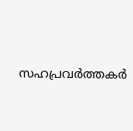സഹപ്രവര്‍ത്തകര്‍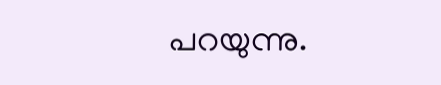പറയുന്നു.